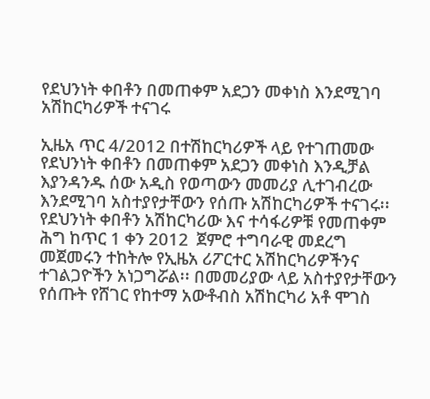የደህንነት ቀበቶን በመጠቀም አደጋን መቀነስ እንደሚገባ አሽከርካሪዎች ተናገሩ

ኢዜአ ጥር 4/2012 በተሽከርካሪዎች ላይ የተገጠመው የደህንነት ቀበቶን በመጠቀም አደጋን መቀነስ እንዲቻል እያንዳንዱ ሰው አዲስ የወጣውን መመሪያ ሊተገብረው እንደሚገባ አስተያየታቸውን የሰጡ አሽከርካሪዎች ተናገሩ፡፡ የደህንነት ቀበቶን አሽከርካሪው እና ተሳፋሪዎቹ የመጠቀም ሕግ ከጥር 1 ቀን 2012  ጀምሮ ተግባራዊ መደረግ መጀመሩን ተከትሎ የኢዜአ ሪፖርተር አሽከርካሪዎችንና  ተገልጋዮችን አነጋግሯል፡፡ በመመሪያው ላይ አስተያየታቸውን የሰጡት የሸገር የከተማ አውቶብስ አሽከርካሪ አቶ ሞገስ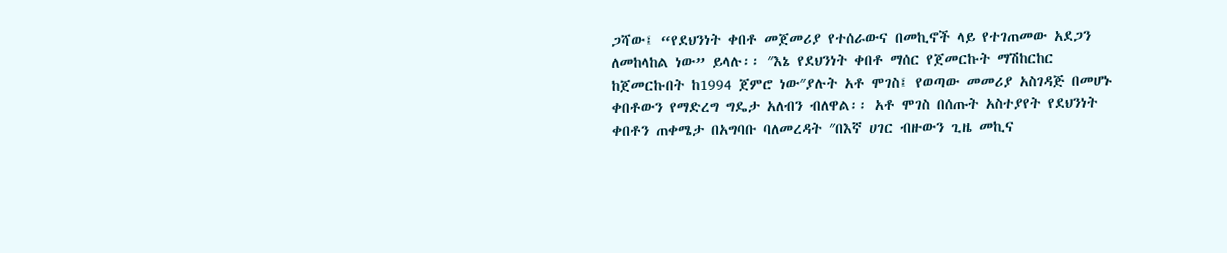ጋሻው፤ “የደህንነት ቀበቶ መጀመሪያ የተሰራውና በመኪኖች ላይ የተገጠመው አደጋን ለመከላከል ነው” ይላሉ፡፡ ″እኔ የደህንነት ቀበቶ ማሰር የጀመርኩት ማሽከርከር ከጀመርኩበት ከ1994 ጀምሮ ነው″ያሉት አቶ ሞገስ፤ የወጣው መመሪያ አስገዳጅ በመሆኑ ቀበቶውን የማድረግ ግዴታ አለብን ብለዋል፡፡ አቶ ሞገስ በሰጡት አስተያየት የደህንነት ቀበቶን ጠቀሜታ በአግባቡ ባለመረዳት ″በእኛ ሀገር ብዙውን ጊዜ መኪና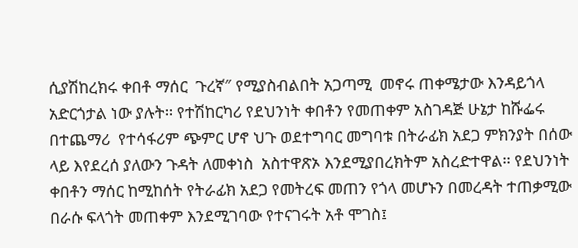ሲያሽከረክሩ ቀበቶ ማሰር  ጉረኛ″ የሚያስብልበት አጋጣሚ  መኖሩ ጠቀሜታው እንዳይጎላ አድርጎታል ነው ያሉት፡፡ የተሽከርካሪ የደህንነት ቀበቶን የመጠቀም አስገዳጅ ሁኔታ ከሹፌሩ በተጨማሪ  የተሳፋሪም ጭምር ሆኖ ህጉ ወደተግባር መግባቱ በትራፊክ አደጋ ምክንያት በሰው ላይ እየደረሰ ያለውን ጉዳት ለመቀነስ  አስተዋጽኦ እንደሚያበረክትም አስረድተዋል፡፡ የደህንነት ቀበቶን ማሰር ከሚከሰት የትራፊክ አደጋ የመትረፍ መጠን የጎላ መሆኑን በመረዳት ተጠቃሚው በራሱ ፍላጎት መጠቀም እንደሚገባው የተናገሩት አቶ ሞገስ፤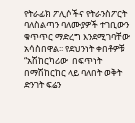የትራፊክ ፖሊሶችና የትራንስፖርት ባለስልጣን ባለሙያዎች ተገቢውን ቁጥጥር ማድረግ እንደሚገባቸው አሳስበዋል፡፡ የደህንነት ቀበቶዎቹ  “አሽከርካሪው  በፍጥነት በማሽከርከር ላይ ባለበት ወቅት ድንገት ፍሬን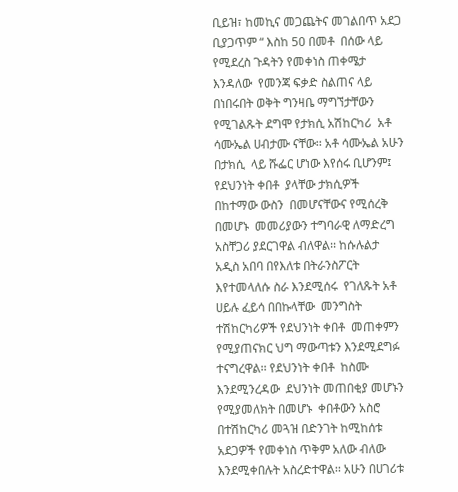ቢይዝ፣ ከመኪና መጋጨትና መገልበጥ አደጋ ቢያጋጥም “ እስከ 50 በመቶ  በሰው ላይ የሚደረስ ጉዳትን የመቀነስ ጠቀሜታ እንዳለው  የመንጃ ፍቃድ ስልጠና ላይ በነበሩበት ወቅት ግንዛቤ ማግኘታቸውን የሚገልጹት ደግሞ የታክሲ አሽከርካሪ  አቶ ሳሙኤል ሀብታሙ ናቸው፡፡ አቶ ሳሙኤል አሁን በታክሲ  ላይ ሹፌር ሆነው እየሰሩ ቢሆንም፤ የደህንነት ቀበቶ  ያላቸው ታክሲዎች በከተማው ውስን  በመሆናቸውና የሚሰረቅ በመሆኑ  መመሪያውን ተግባራዊ ለማድረግ አስቸጋሪ ያደርገዋል ብለዋል፡፡ ከሱሉልታ አዲስ አበባ በየእለቱ በትራንስፖርት እየተመላለሱ ስራ እንደሚሰሩ  የገለጹት አቶ ሀይሉ ፈይሳ በበኩላቸው  መንግስት ተሽከርካሪዎች የደህንነት ቀበቶ  መጠቀምን  የሚያጠናክር ህግ ማውጣቱን እንደሚደግፉ ተናግረዋል፡፡ የደህንነት ቀበቶ  ከስሙ እንደሚንረዳው  ደህንነት መጠበቂያ መሆኑን የሚያመለክት በመሆኑ  ቀበቶውን አስሮ በተሽከርካሪ መጓዝ በድንገት ከሚከሰቱ አደጋዎች የመቀነስ ጥቅም አለው ብለው እንደሚቀበሉት አስረድተዋል፡፡ አሁን በሀገሪቱ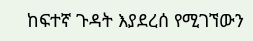ከፍተኛ ጉዳት እያደረሰ የሚገኘውን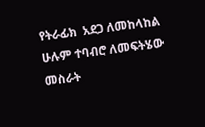የትራፊክ  አደጋ ለመከላከል  ሁሉም ተባብሮ ለመፍትሄው መስራት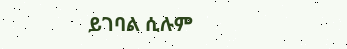ይገባል ሲሉም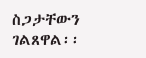ስጋታቸውን ገልጸዋል፡፡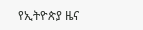የኢትዮጵያ ዜና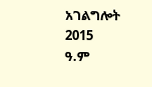አገልግሎት
2015
ዓ.ም